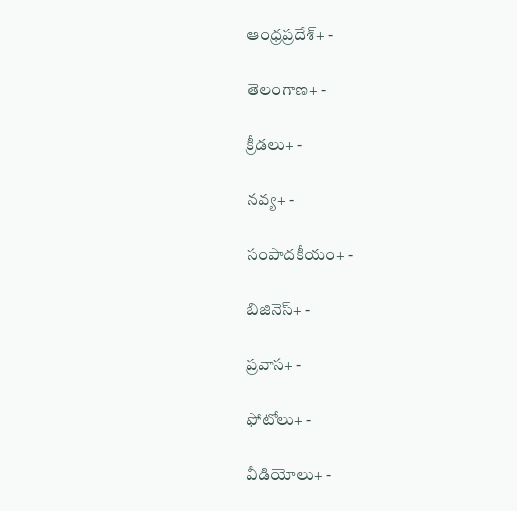ఆంధ్రప్రదేశ్+ -

తెలంగాణ+ -

క్రీడలు+ -

నవ్య+ -

సంపాదకీయం+ -

బిజినెస్+ -

ప్రవాస+ -

ఫోటోలు+ -

వీడియోలు+ -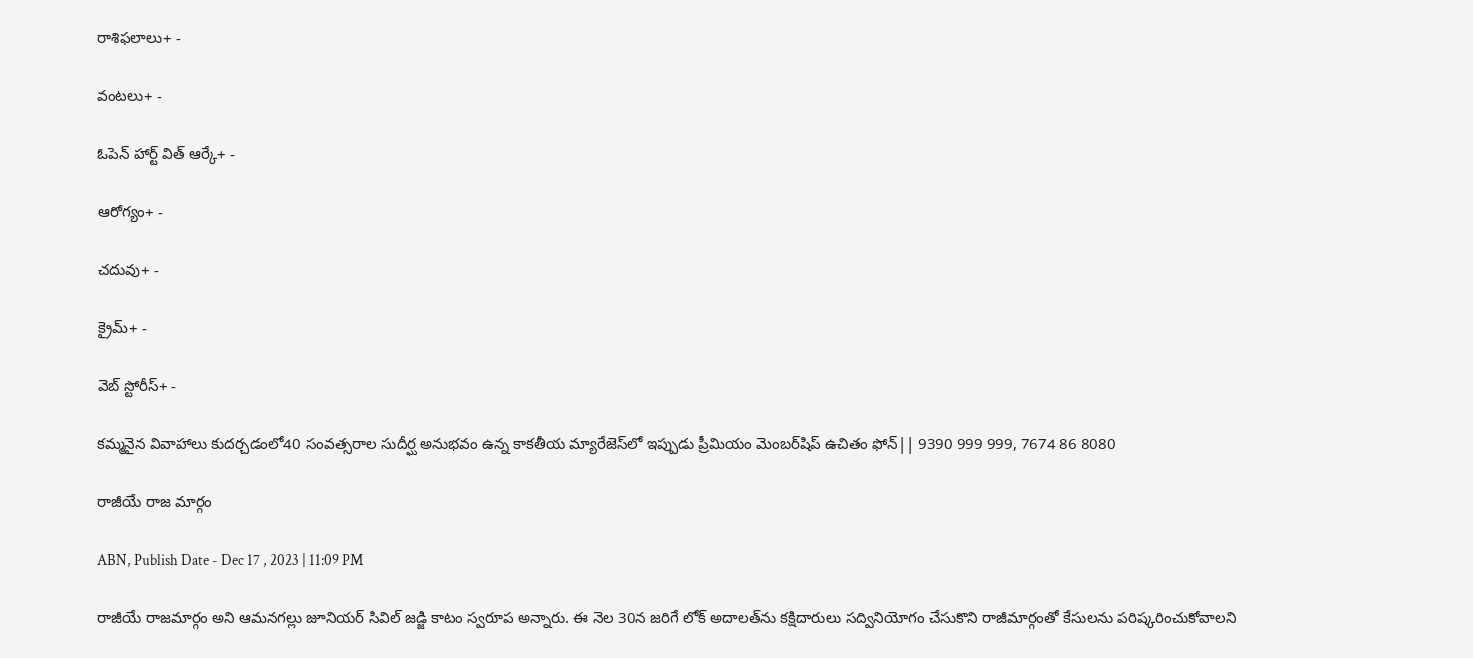రాశిఫలాలు+ -

వంటలు+ -

ఓపెన్ హార్ట్ విత్ ఆర్కే+ -

ఆరోగ్యం+ -

చదువు+ -

క్రైమ్+ -

వెబ్ స్టోరీస్+ -

కమ్మనైన వివాహాలు కుదర్చడంలో40 సంవత్సరాల సుదీర్ఘ అనుభవం ఉన్న కాకతీయ మ్యారేజెస్‌లో ఇప్పుడు ప్రీమియం మెంబర్‌షిప్‌ ఉచితం ఫోన్|| 9390 999 999, 7674 86 8080

రాజీయే రాజ మార్గం

ABN, Publish Date - Dec 17 , 2023 | 11:09 PM

రాజీయే రాజమార్గం అని ఆమనగల్లు జూనియర్‌ సివిల్‌ జడ్జి కాటం స్వరూప అన్నారు. ఈ నెల 30న జరిగే లోక్‌ అదాలత్‌ను కక్షిదారులు సద్వినియోగం చేసుకొని రాజీమార్గంతో కేసులను పరిష్కరించుకోవాలని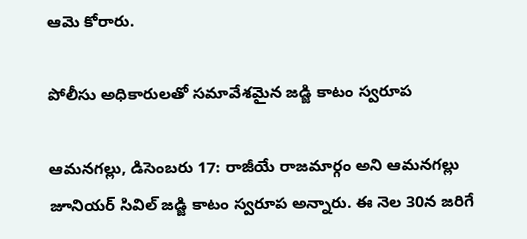ఆమె కోరారు.

పోలీసు అధికారులతో సమావేశమైన జడ్జి కాటం స్వరూప

ఆమనగల్లు, డిసెంబరు 17: రాజీయే రాజమార్గం అని ఆమనగల్లు జూనియర్‌ సివిల్‌ జడ్జి కాటం స్వరూప అన్నారు. ఈ నెల 30న జరిగే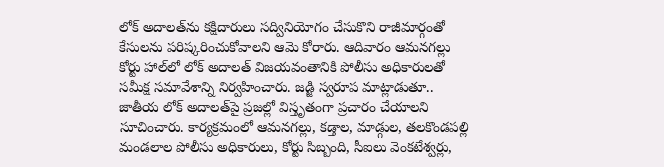లోక్‌ అదాలత్‌ను కక్షిదారులు సద్వినియోగం చేసుకొని రాజీమార్గంతో కేసులను పరిష్కరించుకోవాలని ఆమె కోరారు. ఆదివారం ఆమనగల్లు కోర్టు హాల్‌లో లోక్‌ అదాలత్‌ విజయవంతానికి పోలీసు అధికారులతో సమీక్ష సమావేశాన్ని నిర్వహించారు. జడ్జి స్వరూప మాట్లాడుతూ.. జాతీయ లోక్‌ అదాలత్‌పై ప్రజల్లో విస్తృతంగా ప్రచారం చేయాలని సూచించారు. కార్యక్రమంలో ఆమనగల్లు, కడ్తాల, మాడ్గుల, తలకొండపల్లి మండలాల పోలీసు అధికారులు, కోర్టు సిబ్బంది, సీఐలు వెంకటేశ్వర్లు,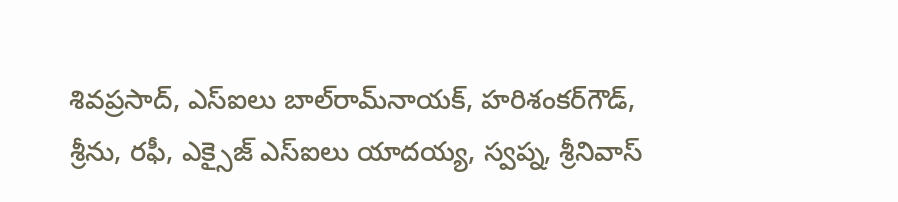శివప్రసాద్‌, ఎస్‌ఐలు బాల్‌రామ్‌నాయక్‌, హరిశంకర్‌గౌడ్‌, శ్రీను, రఫీ, ఎక్సైజ్‌ ఎస్‌ఐలు యాదయ్య, స్వప్న, శ్రీనివాస్‌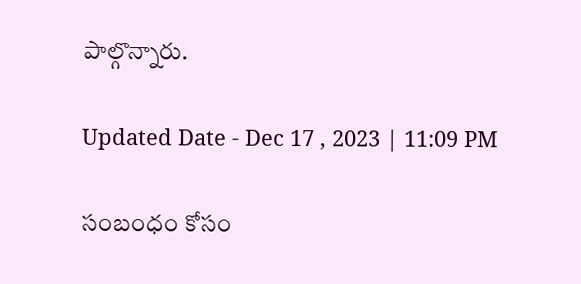పాల్గొన్నారు.

Updated Date - Dec 17 , 2023 | 11:09 PM

సంబంధం కోసం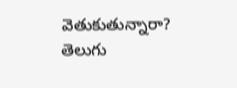వెతుకుతున్నారా? తెలుగు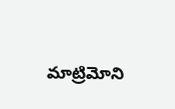మాట్రిమోని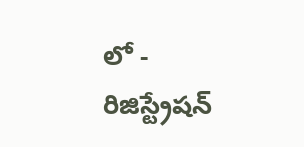లో - రిజిస్ట్రేషన్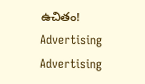ఉచితం!
Advertising
Advertising